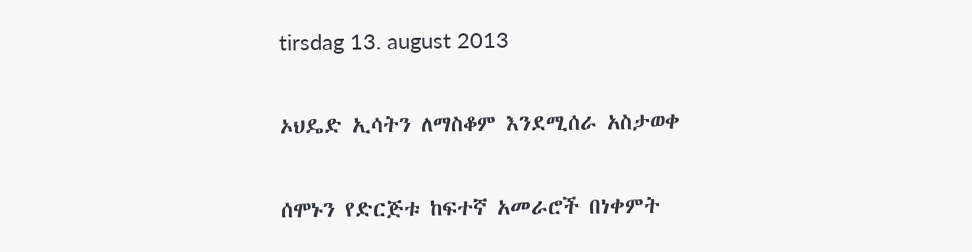tirsdag 13. august 2013

ኦህዴድ ኢሳትን ለማስቆም እንደሚሰራ አስታወቀ

ሰሞኑን የድርጅቱ ከፍተኛ አመራሮች በነቀምት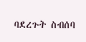ባደረጉት ስብሰባ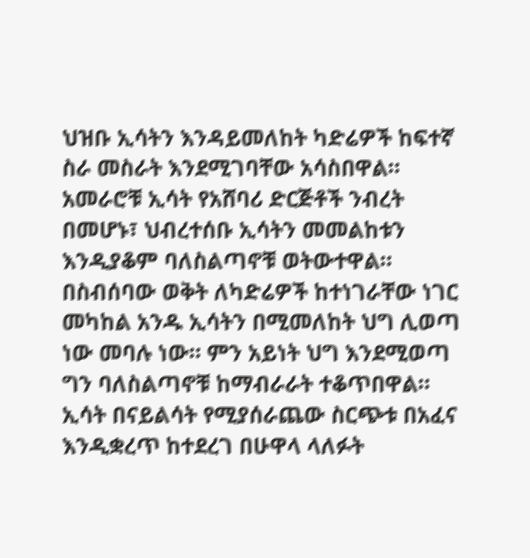ህዝቡ ኢሳትን እንዳይመለከት ካድሬዎች ከፍተኛ ስራ መስራት እንደሚገባቸው አሳስበዋል።
አመራሮቹ ኢሳት የአሸባሪ ድርጅቶች ንብረት በመሆኑ፣ ህብረተሰቡ ኢሳትን መመልከቱን እንዲያቆም ባለስልጣኖቹ ወትውተዋል።
በስብሰባው ወቅት ለካድሬዎች ከተነገራቸው ነገር መካከል አንዱ ኢሳትን በሚመለከት ህግ ሊወጣ ነው መባሉ ነው። ምን አይነት ህግ እንደሚወጣ ግን ባለስልጣኖቹ ከማብራራት ተቆጥበዋል።
ኢሳት በናይልሳት የሚያሰራጨው ስርጭቱ በአፈና እንዲቋረጥ ከተደረገ በሁዋላ ላለፉት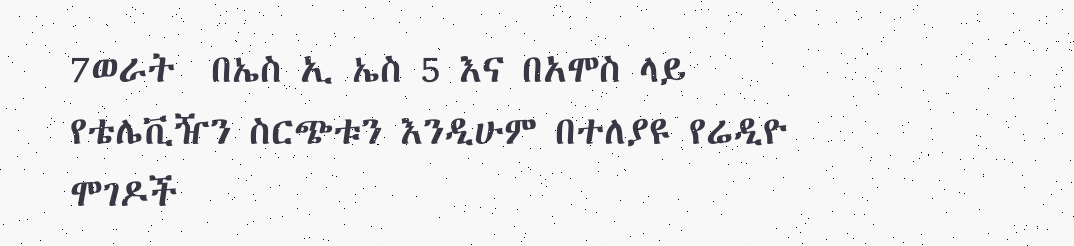7ወራት  በኤስ ኢ ኤስ 5 እና በአሞስ ላይ የቴሌቪዥን ስርጭቱን እንዲሁም በተለያዩ የሬዲዮ ሞገዶች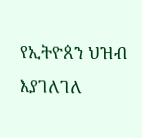የኢትዮጰን ህዝብ እያገለገለ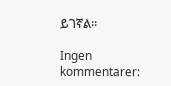ይገኛል።

Ingen kommentarer: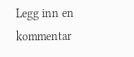Legg inn en kommentar